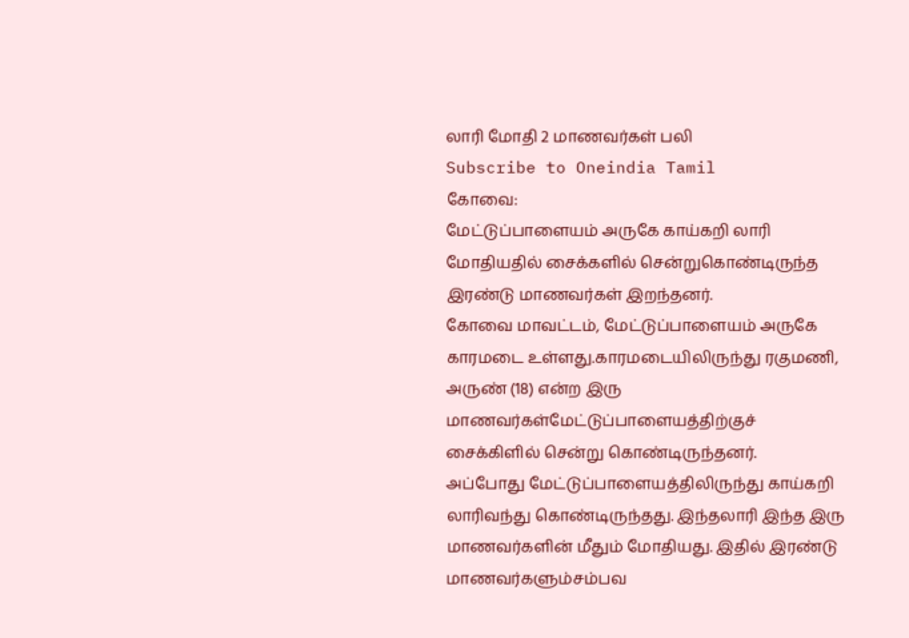லாரி மோதி 2 மாணவர்கள் பலி
Subscribe to Oneindia Tamil
கோவை:
மேட்டுப்பாளையம் அருகே காய்கறி லாரி மோதியதில் சைக்களில் சென்றுகொண்டிருந்த இரண்டு மாணவர்கள் இறந்தனர்.
கோவை மாவட்டம், மேட்டுப்பாளையம் அருகே காரமடை உள்ளது.காரமடையிலிருந்து ரகுமணி, அருண் (18) என்ற இரு மாணவர்கள்மேட்டுப்பாளையத்திற்குச் சைக்கிளில் சென்று கொண்டிருந்தனர்.
அப்போது மேட்டுப்பாளையத்திலிருந்து காய்கறி லாரிவந்து கொண்டிருந்தது. இந்தலாரி இந்த இரு மாணவர்களின் மீதும் மோதியது. இதில் இரண்டு மாணவர்களும்சம்பவ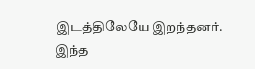இடத்திலேயே இறந்தனர்.
இந்த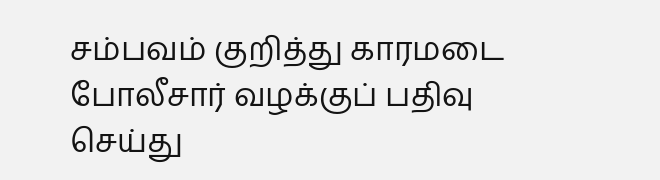சம்பவம் குறித்து காரமடை போலீசார் வழக்குப் பதிவு செய்து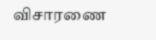விசாரணை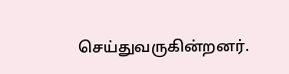செய்துவருகின்றனர்.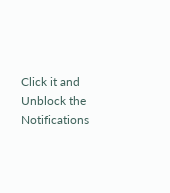Click it and Unblock the Notifications